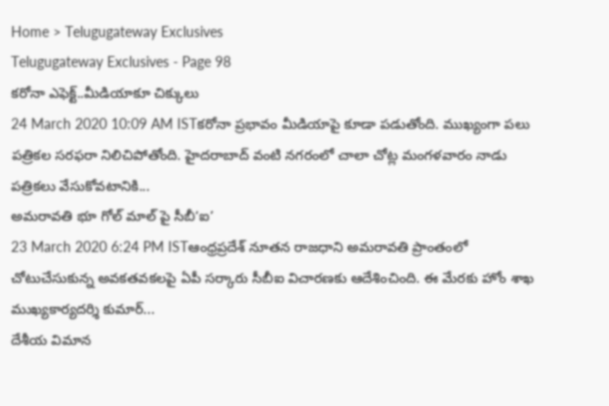Home > Telugugateway Exclusives
Telugugateway Exclusives - Page 98
కరోనా ఎఫెక్ట్..మీడియాకూ చిక్కులు
24 March 2020 10:09 AM ISTకరోనా ప్రభావం మీడియాపై కూడా పడుతోంది. ముఖ్యంగా పలు పత్రికల సరఫరా నిలిచిపోతోంది. హైదరాబాద్ వంటి నగరంలో చాలా చోట్ల మంగళవారం నాడు పత్రికలు వేసుకోవటానికి...
అమరావతి భూ గోల్ మాల్ పై సీబీ‘ఐ’
23 March 2020 6:24 PM ISTఆంధ్రప్రదేశ్ నూతన రాజధాని అమరావతి ప్రాంతంలో చోటుచేసుకున్న అవకతవకలపై ఏపీ సర్కారు సీబీఐ విచారణకు ఆదేశించింది. ఈ మేరకు హోం శాఖ ముఖ్యకార్యదర్శి కుమార్...
దేశీయ విమాన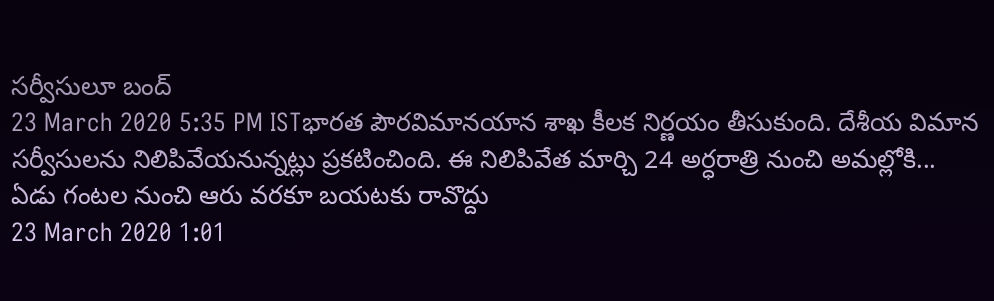సర్వీసులూ బంద్
23 March 2020 5:35 PM ISTభారత పౌరవిమానయాన శాఖ కీలక నిర్ణయం తీసుకుంది. దేశీయ విమాన సర్వీసులను నిలిపివేయనున్నట్లు ప్రకటించింది. ఈ నిలిపివేత మార్చి 24 అర్ధరాత్రి నుంచి అమల్లోకి...
ఏడు గంటల నుంచి ఆరు వరకూ బయటకు రావొద్దు
23 March 2020 1:01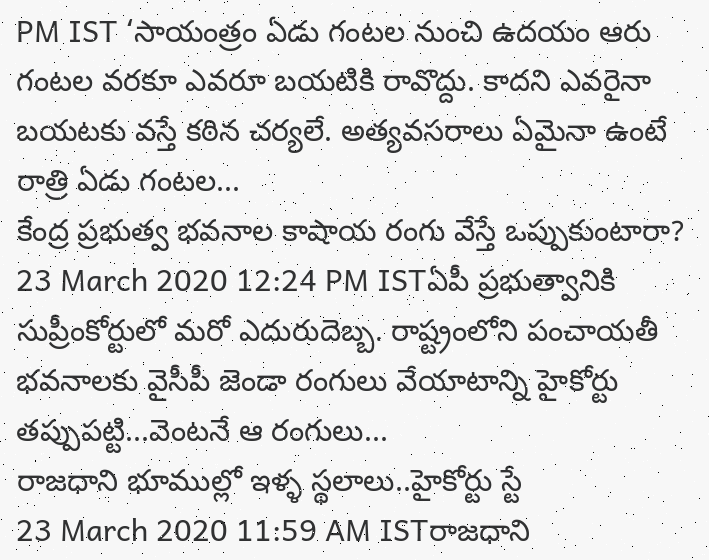PM IST ‘సాయంత్రం ఏడు గంటల నుంచి ఉదయం ఆరు గంటల వరకూ ఎవరూ బయటికి రావొద్దు. కాదని ఎవరైనా బయటకు వస్తే కఠిన చర్యలే. అత్యవసరాలు ఏమైనా ఉంటే రాత్రి ఏడు గంటల...
కేంద్ర ప్రభుత్వ భవనాల కాషాయ రంగు వేస్తే ఒప్పుకుంటారా?
23 March 2020 12:24 PM ISTఏపీ ప్రభుత్వానికి సుప్రీంకోర్టులో మరో ఎదురుదెబ్బ. రాష్ట్రంలోని పంచాయతీ భవనాలకు వైసీపీ జెండా రంగులు వేయాటాన్ని హైకోర్టు తప్పుపట్టి...వెంటనే ఆ రంగులు...
రాజధాని భూముల్లో ఇళ్ళ స్థలాలు..హైకోర్టు స్టే
23 March 2020 11:59 AM ISTరాజధాని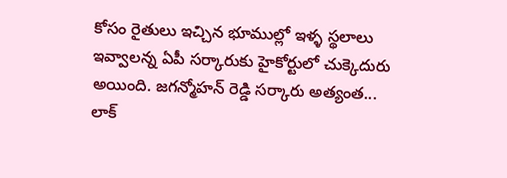కోసం రైతులు ఇచ్చిన భూముల్లో ఇళ్ళ స్థలాలు ఇవ్వాలన్న ఏపీ సర్కారుకు హైకోర్టులో చుక్కెదురు అయింది. జగన్మోహన్ రెడ్డి సర్కారు అత్యంత...
లాక్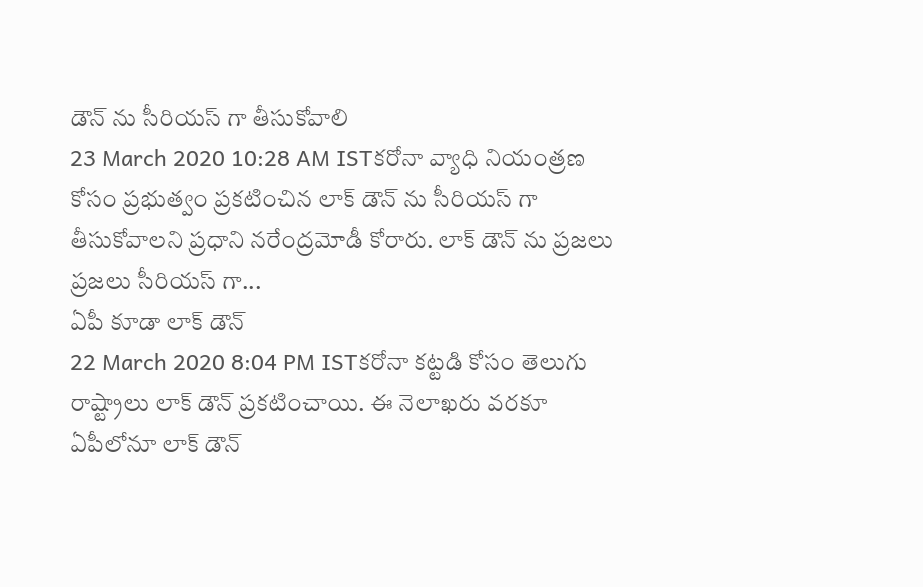డౌన్ ను సీరియస్ గా తీసుకోవాలి
23 March 2020 10:28 AM ISTకరోనా వ్యాధి నియంత్రణ కోసం ప్రభుత్వం ప్రకటించిన లాక్ డౌన్ ను సీరియస్ గా తీసుకోవాలని ప్రధాని నరేంద్రమోడీ కోరారు. లాక్ డౌన్ ను ప్రజలు ప్రజలు సీరియస్ గా...
ఏపీ కూడా లాక్ డౌన్
22 March 2020 8:04 PM ISTకరోనా కట్టడి కోసం తెలుగు రాష్ట్రాలు లాక్ డౌన్ ప్రకటించాయి. ఈ నెలాఖరు వరకూ ఏపీలోనూ లాక్ డౌన్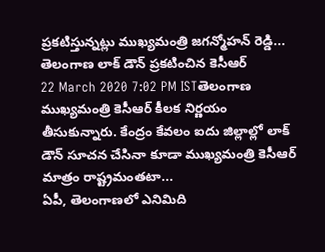ప్రకటిస్తున్నట్లు ముఖ్యమంత్రి జగన్మోహన్ రెడ్డి...
తెలంగాణ లాక్ డౌన్ ప్రకటించిన కెసీఆర్
22 March 2020 7:02 PM ISTతెలంగాణ ముఖ్యమంత్రి కెసీఆర్ కీలక నిర్ణయం తీసుకున్నారు. కేంద్రం కేవలం ఐదు జిల్లాల్లో లాక్ డౌన్ సూచన చేసినా కూడా ముఖ్యమంత్రి కెసీఆర్ మాత్రం రాష్ట్రమంతటా...
ఏపీ, తెలంగాణలో ఎనిమిది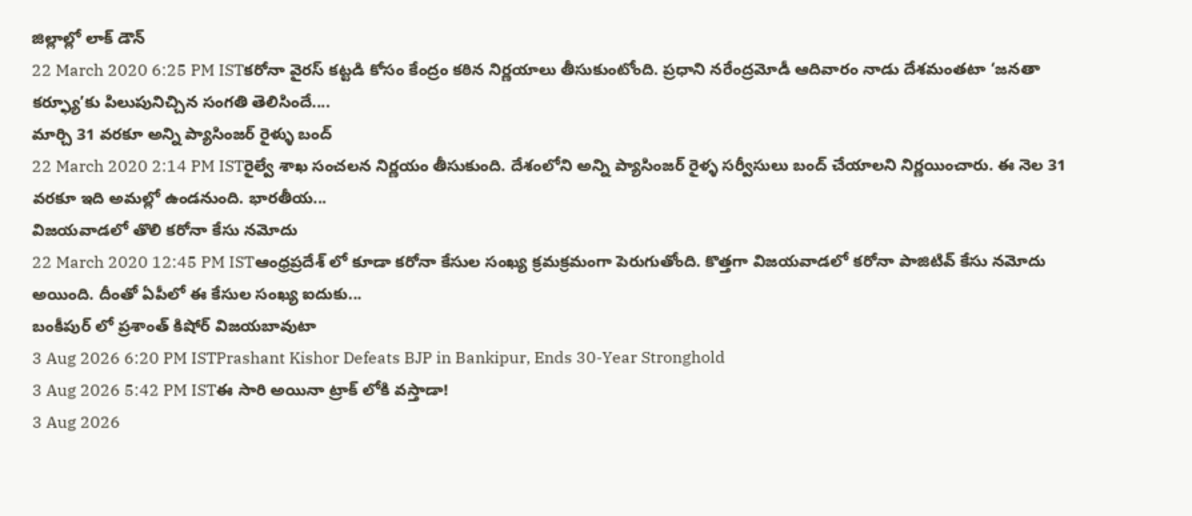జిల్లాల్లో లాక్ డౌన్
22 March 2020 6:25 PM ISTకరోనా వైరస్ కట్టడి కోసం కేంద్రం కఠిన నిర్ణయాలు తీసుకుంటోంది. ప్రధాని నరేంద్రమోడీ ఆదివారం నాడు దేశమంతటా ‘జనతా కర్ఫ్యూ’కు పిలుపునిచ్చిన సంగతి తెలిసిందే....
మార్చి 31 వరకూ అన్ని ప్యాసింజర్ రైళ్ళు బంద్
22 March 2020 2:14 PM ISTరైల్వే శాఖ సంచలన నిర్ణయం తీసుకుంది. దేశంలోని అన్ని ప్యాసింజర్ రైళ్ళ సర్వీసులు బంద్ చేయాలని నిర్ణయించారు. ఈ నెల 31 వరకూ ఇది అమల్లో ఉండనుంది. భారతీయ...
విజయవాడలో తొలి కరోనా కేసు నమోదు
22 March 2020 12:45 PM ISTఆంధ్రప్రదేశ్ లో కూడా కరోనా కేసుల సంఖ్య క్రమక్రమంగా పెరుగుతోంది. కొత్తగా విజయవాడలో కరోనా పాజిటివ్ కేసు నమోదు అయింది. దీంతో ఏపీలో ఈ కేసుల సంఖ్య ఐదుకు...
బంకీపుర్ లో ప్రశాంత్ కిషోర్ విజయబావుటా
3 Aug 2026 6:20 PM ISTPrashant Kishor Defeats BJP in Bankipur, Ends 30-Year Stronghold
3 Aug 2026 5:42 PM ISTఈ సారి అయినా ట్రాక్ లోకి వస్తాడా!
3 Aug 2026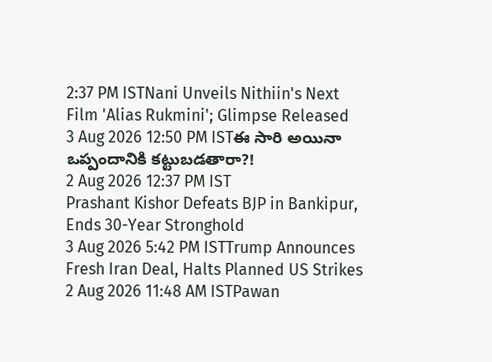2:37 PM ISTNani Unveils Nithiin's Next Film 'Alias Rukmini'; Glimpse Released
3 Aug 2026 12:50 PM ISTఈ సారి అయినా ఒప్పందానికి కట్టుబడతారా?!
2 Aug 2026 12:37 PM IST
Prashant Kishor Defeats BJP in Bankipur, Ends 30-Year Stronghold
3 Aug 2026 5:42 PM ISTTrump Announces Fresh Iran Deal, Halts Planned US Strikes
2 Aug 2026 11:48 AM ISTPawan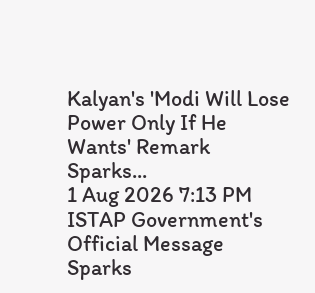Kalyan's 'Modi Will Lose Power Only If He Wants' Remark Sparks...
1 Aug 2026 7:13 PM ISTAP Government's Official Message Sparks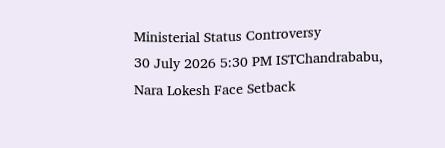Ministerial Status Controversy
30 July 2026 5:30 PM ISTChandrababu, Nara Lokesh Face Setback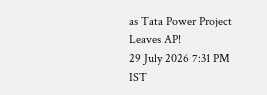as Tata Power Project Leaves AP!
29 July 2026 7:31 PM IST